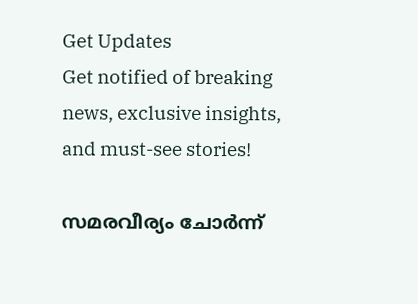Get Updates
Get notified of breaking news, exclusive insights, and must-see stories!

സമരവീര്യം ചോര്‍ന്ന്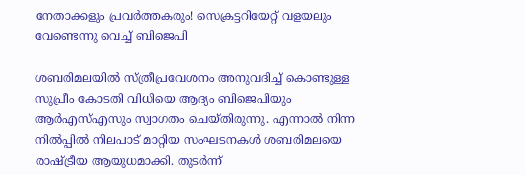നേതാക്കളും പ്രവര്‍ത്തകരും! സെക്രട്ടറിയേറ്റ് വളയലും വേണ്ടെന്നു വെച്ച് ബിജെപി

ശബരിമലയില്‍ സ്ത്രീപ്രവേശനം അനുവദിച്ച് കൊണ്ടുള്ള സുപ്രീം കോടതി വിധിയെ ആദ്യം ബിജെപിയും ആര്‍എസ്എസും സ്വാഗതം ചെയ്തിരുന്നു. എന്നാല്‍ നിന്ന നില്‍പ്പില്‍ നിലപാട് മാറ്റിയ സംഘടനകള്‍ ശബരിമലയെ രാഷ്ട്രീയ ആയുധമാക്കി. തുടര്‍ന്ന്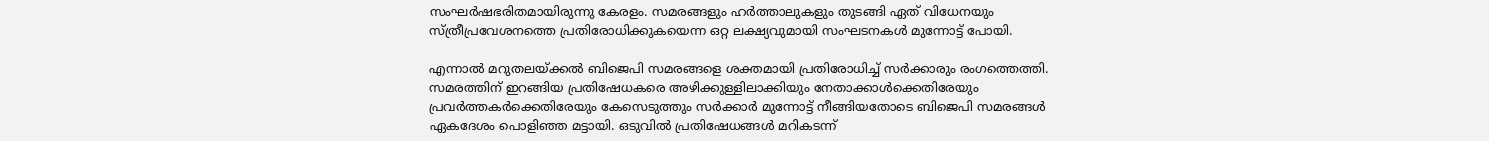സംഘര്‍ഷഭരിതമായിരുന്നു കേരളം. സമരങ്ങളും ഹര്‍ത്താലുകളും തുടങ്ങി ഏത് വിധേനയും സ്ത്രീപ്രവേശനത്തെ പ്രതിരോധിക്കുകയെന്ന ഒറ്റ ലക്ഷ്യവുമായി സംഘടനകള്‍ മുന്നോട്ട് പോയി.

എന്നാല്‍ മറുതലയ്ക്കല്‍ ബിജെപി സമരങ്ങളെ ശക്തമായി പ്രതിരോധിച്ച് സര്‍ക്കാരും രംഗത്തെത്തി. സമരത്തിന് ഇറങ്ങിയ പ്രതിഷേധകരെ അഴിക്കുള്ളിലാക്കിയും നേതാക്കാള്‍ക്കെതിരേയും പ്രവര്‍ത്തകര്‍ക്കെതിരേയും കേസെടുത്തും സര്‍ക്കാര്‍ മുന്നോട്ട് നീങ്ങിയതോടെ ബിജെപി സമരങ്ങള്‍ ഏകദേശം പൊളിഞ്ഞ മട്ടായി. ഒടുവില്‍ പ്രതിഷേധങ്ങള്‍ മറികടന്ന്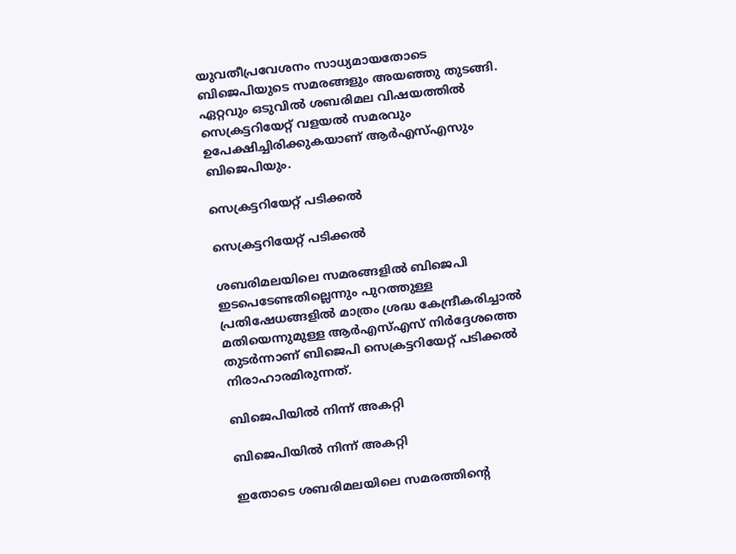യുവതീപ്രവേശനം സാധ്യമായതോടെ ബിജെപിയുടെ സമരങ്ങളും അയഞ്ഞു തുടങ്ങി. ഏറ്റവും ഒടുവില്‍ ശബരിമല വിഷയത്തില്‍ സെക്രട്ടറിയേറ്റ് വളയല്‍ സമരവും ഉപേക്ഷിച്ചിരിക്കുകയാണ് ആര്‍എസ്എസും ബിജെപിയും.

സെക്രട്ടറിയേറ്റ് പടിക്കല്‍

സെക്രട്ടറിയേറ്റ് പടിക്കല്‍

ശബരിമലയിലെ സമരങ്ങളില്‍ ബിജെപി ഇടപെടേണ്ടതില്ലെന്നും പുറത്തുള്ള പ്രതിഷേധങ്ങളില്‍ മാത്രം ശ്രദ്ധ കേന്ദ്രീകരിച്ചാല്‍ മതിയെന്നുമുള്ള ആര്‍എസ്എസ് നിര്‍ദ്ദേശത്തെ തുടര്‍ന്നാണ് ബിജെപി സെക്രട്ടറിയേറ്റ് പടിക്കല്‍ നിരാഹാരമിരുന്നത്.

ബിജെപിയില്‍ നിന്ന് അകറ്റി

ബിജെപിയില്‍ നിന്ന് അകറ്റി

ഇതോടെ ശബരിമലയിലെ സമരത്തിന്‍റെ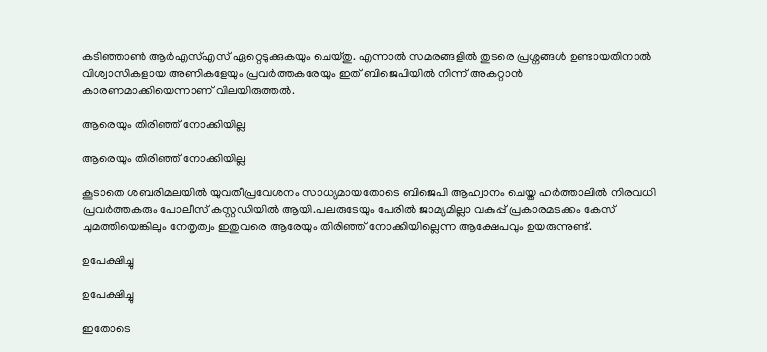കടിഞ്ഞാണ്‍ ആര്‍എസ്എസ് ഏറ്റെടുക്കുകയും ചെയ്തു. എന്നാല്‍ സമരങ്ങളില്‍ തുടരെ പ്രശ്നങ്ങള്‍ ഉണ്ടായതിനാല്‍ വിശ്വാസികളായ അണികളേയും പ്രവര്‍ത്തകരേയും ഇത് ബിജെപിയില്‍ നിന്ന് അകറ്റാന്‍ കാരണമാക്കിയെന്നാണ് വിലയിരുത്തല്‍.

ആരെയും തിരിഞ്ഞ് നോക്കിയില്ല

ആരെയും തിരിഞ്ഞ് നോക്കിയില്ല

കൂടാതെ ശബരിമലയില്‍ യുവതീപ്രവേശനം സാധ്യമായതോടെ ബിജെപി ആഹ്വാനം ചെയ്ത ഹര്‍ത്താലില്‍ നിരവധി പ്രവര്‍ത്തകരും പോലീസ് കസ്റ്റഡിയില്‍ ആയി.പലരുടേയും പേരില്‍ ജാമ്യമില്ലാ വകുപ്പ് പ്രകാരമടക്കം കേസ് ചുമത്തിയെങ്കിലും നേതൃത്വം ഇതുവരെ ആരേയും തിരിഞ്ഞ് നോക്കിയില്ലെന്ന ആക്ഷേപവും ഉയരുന്നുണ്ട്.

ഉപേക്ഷിച്ചു

ഉപേക്ഷിച്ചു

ഇതോടെ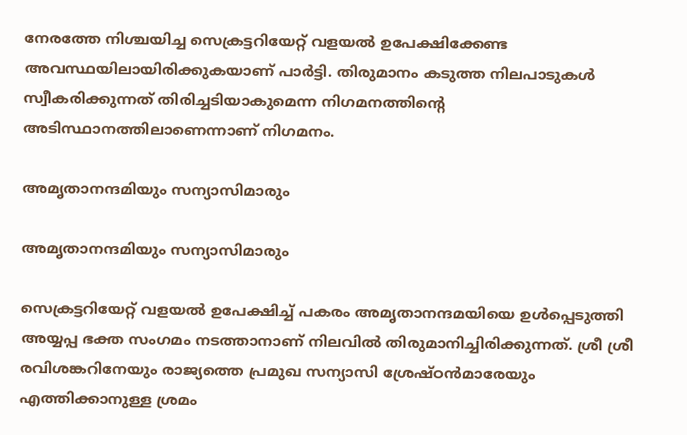നേരത്തേ നിശ്ചയിച്ച സെക്രട്ടറിയേറ്റ് വളയല്‍ ഉപേക്ഷിക്കേണ്ട അവസ്ഥയിലായിരിക്കുകയാണ് പാര്‍ട്ടി. തിരുമാനം കടുത്ത നിലപാടുകള്‍ സ്വീകരിക്കുന്നത് തിരിച്ചടിയാകുമെന്ന നിഗമനത്തിന്‍റെ അടിസ്ഥാനത്തിലാണെന്നാണ് നിഗമനം.

അമൃതാനന്ദമിയും സന്യാസിമാരും

അമൃതാനന്ദമിയും സന്യാസിമാരും

സെക്രട്ടറിയേറ്റ് വളയല്‍ ഉപേക്ഷിച്ച് പകരം അമൃതാനന്ദമയിയെ ഉള്‍പ്പെടുത്തി അയ്യപ്പ ഭക്ത സംഗമം നടത്താനാണ് നിലവില്‍ തിരുമാനിച്ചിരിക്കുന്നത്. ശ്രീ ശ്രീ രവിശങ്കറിനേയും രാജ്യത്തെ പ്രമുഖ സന്യാസി ശ്രേഷ്ഠന്‍മാരേയും എത്തിക്കാനുള്ള ശ്രമം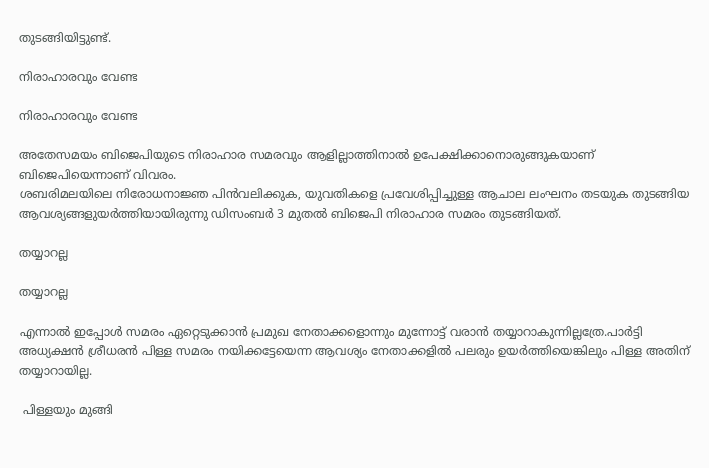തുടങ്ങിയിട്ടുണ്ട്.

നിരാഹാരവും വേണ്ട

നിരാഹാരവും വേണ്ട

അതേസമയം ബിജെപിയുടെ നിരാഹാര സമരവും ആളില്ലാത്തിനാല്‍ ഉപേക്ഷിക്കാനൊരുങ്ങുകയാണ് ബിജെപിയെന്നാണ് വിവരം.
ശബരിമലയിലെ നിരോധനാജ്ഞ പിന്‍വലിക്കുക, യുവതികളെ പ്രവേശിപ്പിച്ചുള്ള ആചാല ലംഘനം തടയുക തുടങ്ങിയ ആവശ്യങ്ങളുയര്‍ത്തിയായിരുന്നു ഡിസംബര്‍ 3 മുതല്‍ ബിജെപി നിരാഹാര സമരം തുടങ്ങിയത്.

തയ്യാറല്ല

തയ്യാറല്ല

എന്നാല്‍ ഇപ്പോള്‍ സമരം ഏറ്റെടുക്കാന്‍ പ്രമുഖ നേതാക്കളൊന്നും മുന്നോട്ട് വരാന്‍ തയ്യാറാകുന്നില്ലത്രേ.പാര്‍ട്ടി അധ്യക്ഷന്‍ ശ്രീധരന്‍ പിള്ള സമരം നയിക്കട്ടേയെന്ന ആവശ്യം നേതാക്കളില്‍ പലരും ഉയര്‍ത്തിയെങ്കിലും പിള്ള അതിന് തയ്യാറായില്ല.

 പിള്ളയും മുങ്ങി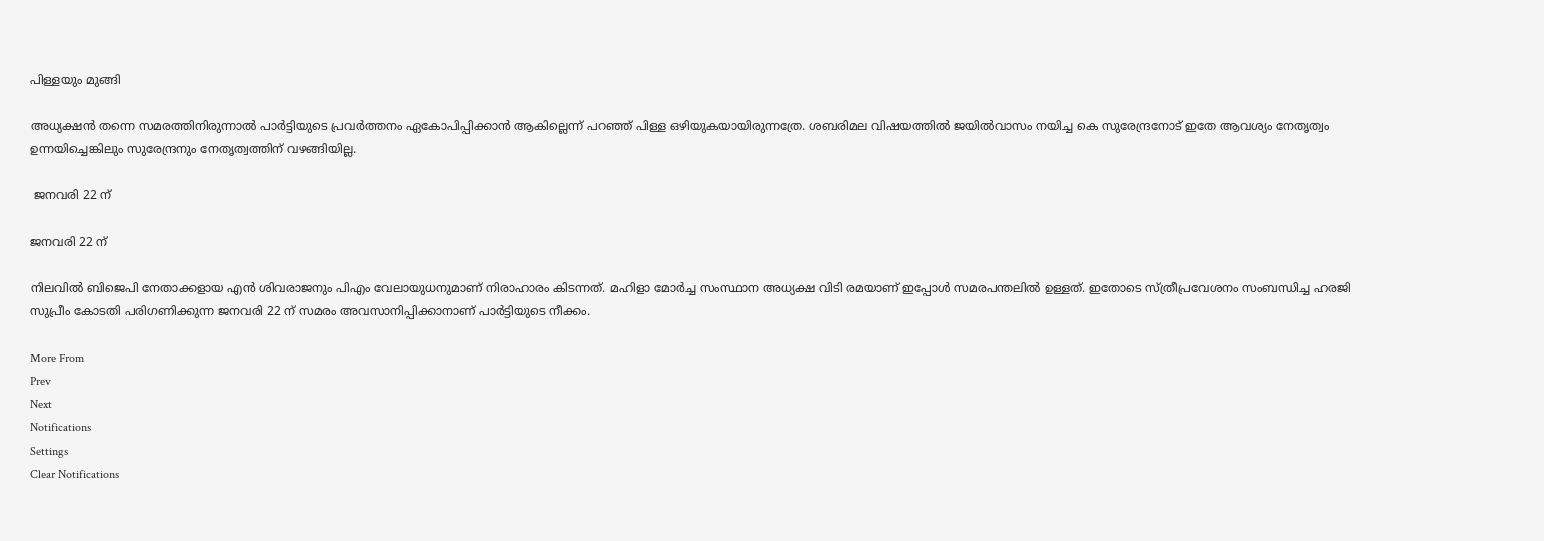പിള്ളയും മുങ്ങി

അധ്യക്ഷന്‍ തന്നെ സമരത്തിനിരുന്നാല്‍ പാര്‍ട്ടിയുടെ പ്രവര്‍ത്തനം ഏകോപിപ്പിക്കാന്‍ ആകില്ലെന്ന് പറഞ്ഞ് പിള്ള ഒഴിയുകയായിരുന്നത്രേ. ശബരിമല വിഷയത്തില്‍ ജയില്‍വാസം നയിച്ച കെ സുരേന്ദ്രനോട് ഇതേ ആവശ്യം നേതൃത്വം ഉന്നയിച്ചെങ്കിലും സുരേന്ദ്രനും നേതൃത്വത്തിന് വഴങ്ങിയില്ല.

 ജനവരി 22 ന്

ജനവരി 22 ന്

നിലവില്‍ ബിജെപി നേതാക്കളായ എന്‍ ശിവരാജനും പിഎം വേലായുധനുമാണ് നിരാഹാരം കിടന്നത്. മഹിളാ മോര്‍ച്ച സംസ്ഥാന അധ്യക്ഷ വിടി രമയാണ് ഇപ്പോള്‍ സമരപന്തലില്‍ ഉള്ളത്. ഇതോടെ സ്ത്രീപ്രവേശനം സംബന്ധിച്ച ഹരജി സുപ്രീം കോടതി പരിഗണിക്കുന്ന ജനവരി 22 ന് സമരം അവസാനിപ്പിക്കാനാണ് പാര്‍ട്ടിയുടെ നീക്കം.

More From
Prev
Next
Notifications
Settings
Clear Notifications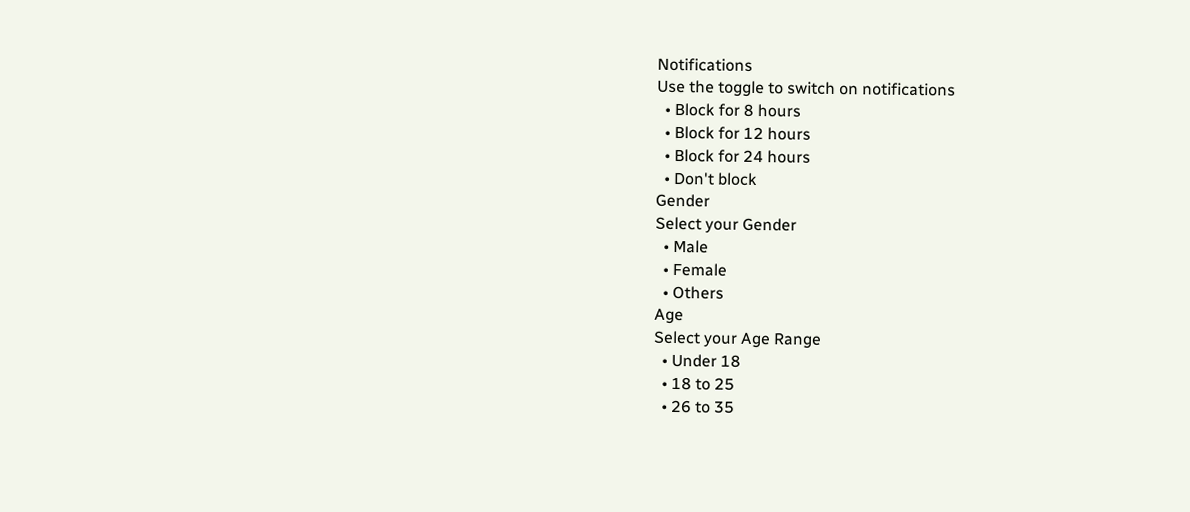Notifications
Use the toggle to switch on notifications
  • Block for 8 hours
  • Block for 12 hours
  • Block for 24 hours
  • Don't block
Gender
Select your Gender
  • Male
  • Female
  • Others
Age
Select your Age Range
  • Under 18
  • 18 to 25
  • 26 to 35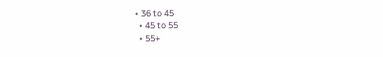• 36 to 45
  • 45 to 55
  • 55+